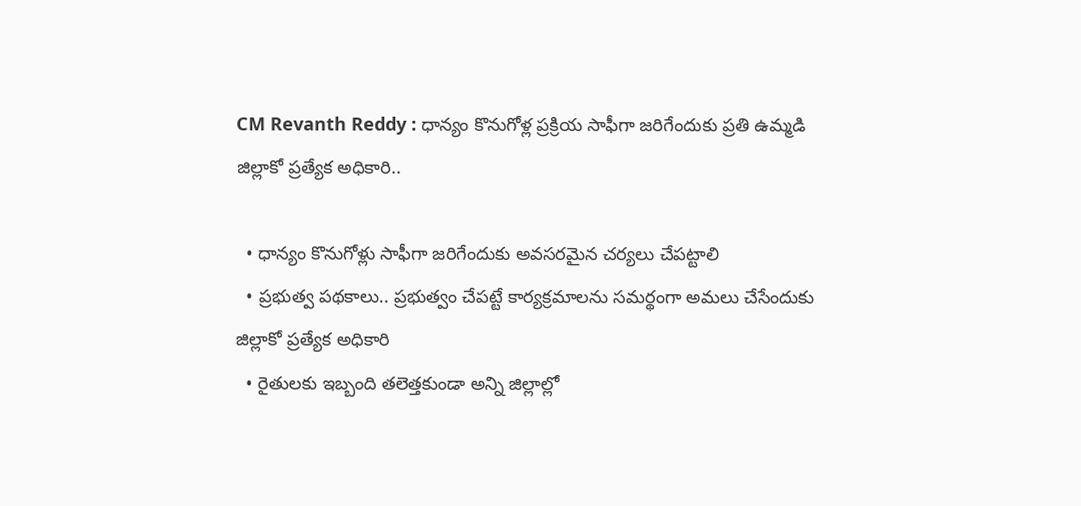CM Revanth Reddy : ధాన్యం కొనుగోళ్ల ప్రక్రియ సాఫీగా జరిగేందుకు ప్రతి ఉమ్మడి జిల్లాకో ప్రత్యేక అధికారి..

  • ధాన్యం కొనుగోళ్లు సాఫీగా జరిగేందుకు అవసరమైన చర్యలు చేపట్టాలి
  • ప్రభుత్వ పథకాలు.. ప్రభుత్వం చేపట్టే కార్యక్రమాలను సమర్థంగా అమలు చేసేందుకు జిల్లాకో ప్రత్యేక అధికారి
  • రైతులకు ఇబ్బంది తలెత్తకుండా అన్ని జిల్లాల్లో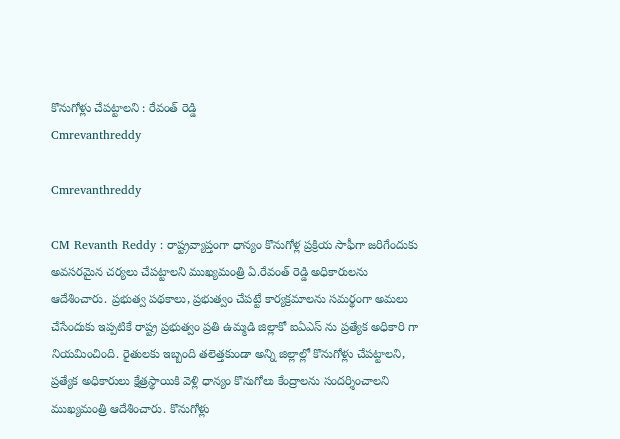కొనుగోళ్లు చేపట్టాలని : రేవంత్ రెడ్డి
Cmrevanthreddy

Cmrevanthreddy

CM Revanth Reddy : రాష్ట్రవ్యాప్తంగా ధాన్యం కొనుగోళ్ల ప్రక్రియ సాఫీగా జరిగేందుకు అవసరమైన చర్యలు చేపట్టాలని ముఖ్యమంత్రి ఏ.రేవంత్ రెడ్డి అధికారులను ఆదేశించారు. ప్రభుత్వ పథకాలు, ప్రభుత్వం చేపట్టే కార్యక్రమాలను సమర్థంగా అమలు చేసేందుకు ఇప్పటికే రాష్ట్ర ప్రభుత్వం ప్రతి ఉమ్మడి జిల్లాకో ఐఏఎస్‌ ను ప్రత్యేక అధికారి గా నియమించింది. రైతులకు ఇబ్బంది తలెత్తకుండా అన్ని జిల్లాల్లో కొనుగోళ్లు చేపట్టాలని, ప్రత్యేక అధికారులు క్షేత్రస్థాయికి వెళ్లి ధాన్యం కొనుగోలు కేంద్రాలను సందర్శించాలని ముఖ్యమంత్రి ఆదేశించారు. కొనుగోళ్లు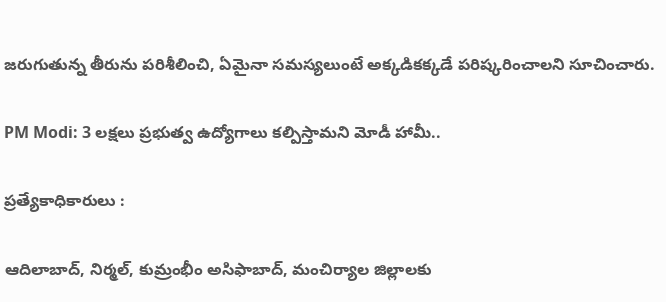జరుగుతున్న తీరును పరిశీలించి, ఏమైనా సమస్యలుంటే అక్కడికక్కడే పరిష్కరించాలని సూచించారు.

PM Modi: 3 లక్షలు ప్రభుత్వ ఉద్యోగాలు కల్పిస్తామని మోడీ హామీ..

ప్రత్యేకాధికారులు :

ఆదిలాబాద్, నిర్మల్, కుమ్రంభీం అసిఫాబాద్, మంచిర్యాల జిల్లాలకు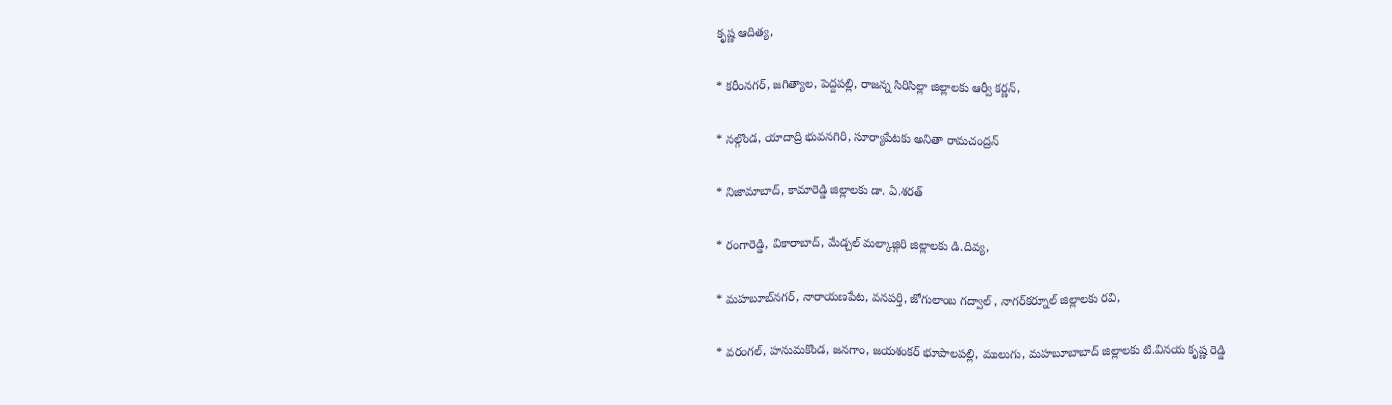కృష్ణ ఆదిత్య,

* కరీంనగర్, జగిత్యాల, పెద్దపల్లి, రాజన్న సిరిసిల్లా జిల్లాలకు ఆర్వీ కర్ణన్,

* నల్గొండ, యాదాద్రి భువనగిరి, సూర్యాపేటకు అనితా రామచంద్రన్

* నిజామాబాద్, కామారెడ్డి జిల్లాలకు డా. ఏ.శరత్

* రంగారెడ్డి, వికారాబాద్, మేడ్చల్ మల్కాజ్గిరి జిల్లాలకు డి.దివ్య,

* మహబూబ్‌నగర్, నారాయణపేట, వనపర్తి, జోగులాంబ గద్వాల్ , నాగర్‌కర్నూల్ జిల్లాలకు రవి,

* వరంగల్, హనుమకొండ, జనగాం, జయశంకర్ భూపాలపల్లి, ములుగు, మహబూబాబాద్ జిల్లాలకు టి.వినయ కృష్ణ రెడ్డి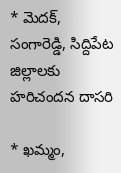* మెదక్, సంగారెడ్డి, సిద్దిపేట జిల్లాలకు హరిచందన దాసరి

* ఖమ్మం,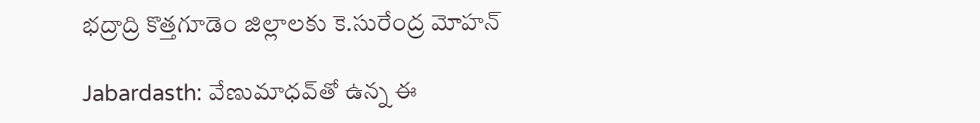భద్రాద్రి కొత్తగూడెం జిల్లాలకు కె.సురేంద్ర మోహన్

Jabardasth: వేణుమాధవ్‌తో ఉన్న ఈ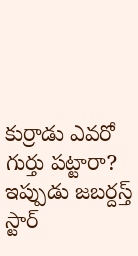కుర్రాడు ఎవరో గుర్తు పట్టారా? ఇప్పుడు జబర్దస్త్ స్టార్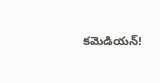కమెడియన్!